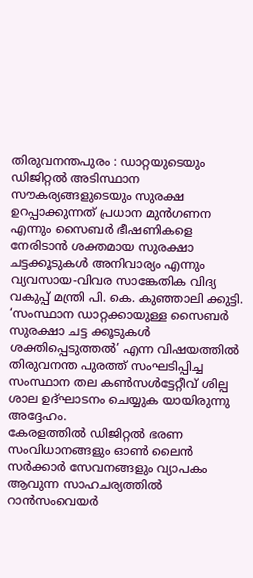തിരുവനന്തപുരം : ഡാറ്റയുടെയും ഡിജിറ്റൽ അടിസ്ഥാന സൗകര്യങ്ങളുടെയും സുരക്ഷ ഉറപ്പാക്കുന്നത് പ്രധാന മുൻഗണന എന്നും സൈബർ ഭീഷണികളെ നേരിടാൻ ശക്തമായ സുരക്ഷാ ചട്ടക്കൂടുകൾ അനിവാര്യം എന്നും വ്യവസായ-വിവര സാങ്കേതിക വിദ്യ വകുപ്പ് മന്ത്രി പി. കെ. കുഞ്ഞാലി ക്കുട്ടി.
‘സംസ്ഥാന ഡാറ്റക്കായുള്ള സൈബർ സുരക്ഷാ ചട്ട ക്കൂടുകൾ ശക്തിപ്പെടുത്തൽ’ എന്ന വിഷയത്തിൽ തിരുവനന്ത പുരത്ത് സംഘടിപ്പിച്ച സംസ്ഥാന തല കൺസൾട്ടേറ്റീവ് ശില്പ ശാല ഉദ്ഘാടനം ചെയ്യുക യായിരുന്നു അദ്ദേഹം.
കേരളത്തിൽ ഡിജിറ്റൽ ഭരണ സംവിധാനങ്ങളും ഓൺ ലൈൻ സർക്കാർ സേവനങ്ങളും വ്യാപകം ആവുന്ന സാഹചര്യത്തിൽ റാൻസംവെയർ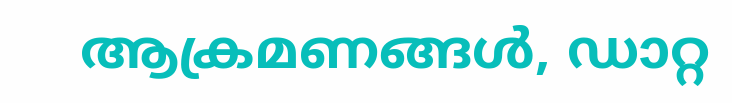ആക്രമണങ്ങൾ, ഡാറ്റ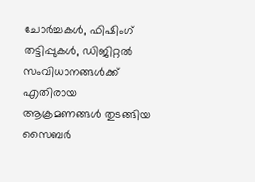ചോർച്ചകൾ, ഫിഷിംഗ് തട്ടിപ്പുകൾ, ഡിജിറ്റൽ സംവിധാനങ്ങൾക്ക് എതിരായ ആക്രമണങ്ങൾ തുടങ്ങിയ സൈബർ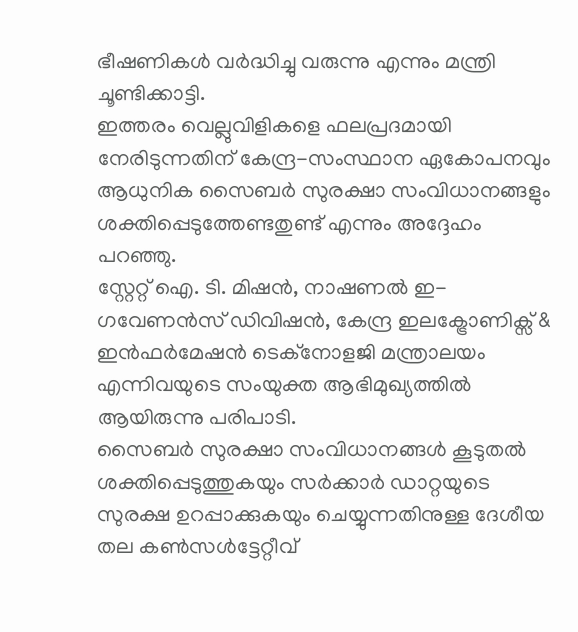ഭീഷണികൾ വർദ്ധിച്ചു വരുന്നു എന്നും മന്ത്രി ചൂണ്ടിക്കാട്ടി.
ഇത്തരം വെല്ലുവിളികളെ ഫലപ്രദമായി നേരിടുന്നതിന് കേന്ദ്ര-സംസ്ഥാന ഏകോപനവും ആധുനിക സൈബർ സുരക്ഷാ സംവിധാനങ്ങളും ശക്തിപ്പെടുത്തേണ്ടതുണ്ട് എന്നും അദ്ദേഹം പറഞ്ഞു.
സ്റ്റേറ്റ് ഐ. ടി. മിഷൻ, നാഷണൽ ഇ-ഗവേണൻസ് ഡിവിഷൻ, കേന്ദ്ര ഇലക്ട്രോണിക്സ് & ഇൻഫർമേഷൻ ടെക്നോളജി മന്ത്രാലയം എന്നിവയുടെ സംയുക്ത ആഭിമുഖ്യത്തിൽ ആയിരുന്നു പരിപാടി.
സൈബർ സുരക്ഷാ സംവിധാനങ്ങൾ കൂടുതൽ ശക്തിപ്പെടുത്തുകയും സർക്കാർ ഡാറ്റയുടെ സുരക്ഷ ഉറപ്പാക്കുകയും ചെയ്യുന്നതിനുള്ള ദേശീയ തല കൺസൾട്ടേറ്റീവ്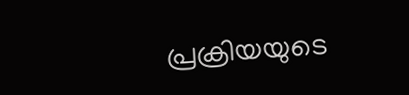പ്രക്രിയയുടെ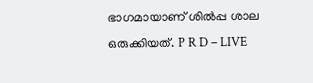ഭാഗമായാണ് ശിൽപ്പ ശാല ഒരുക്കിയത്. P R D – LIVE